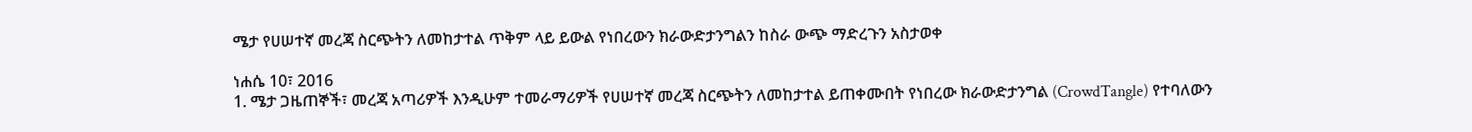ሜታ የሀሠተኛ መረጃ ስርጭትን ለመከታተል ጥቅም ላይ ይውል የነበረውን ክራውድታንግልን ከስራ ውጭ ማድረጉን አስታወቀ

ነሐሴ 10፣ 2016
1. ሜታ ጋዜጠኞች፣ መረጃ አጣሪዎች እንዲሁም ተመራማሪዎች የሀሠተኛ መረጃ ስርጭትን ለመከታተል ይጠቀሙበት የነበረው ክራውድታንግል (CrowdTangle) የተባለውን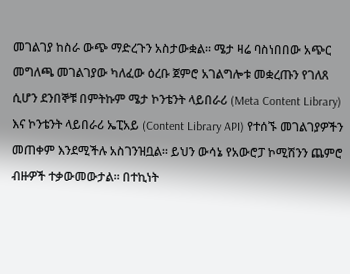መገልገያ ከስራ ውጭ ማድረጉን አስታውቋል። ሜታ ዛሬ ባስነበበው አጭር መግለጫ መገልገያው ካለፈው ዕረቡ ጀምሮ አገልግሎቱ መቋረጡን የገለጸ ሲሆን ደንበኞቹ በምትኩም ሜታ ኮንቴንት ላይበራሪ (Meta Content Library) እና ኮንቴንት ላይበራሪ ኤፒአይ (Content Library API) የተሰኙ መገልገያዎችን መጠቀም እንደሚችሉ አስገንዝቧል። ይህን ውሳኔ የአውሮፓ ኮሚሽንን ጨምሮ ብዙዎች ተቃውመውታል። በተኪነት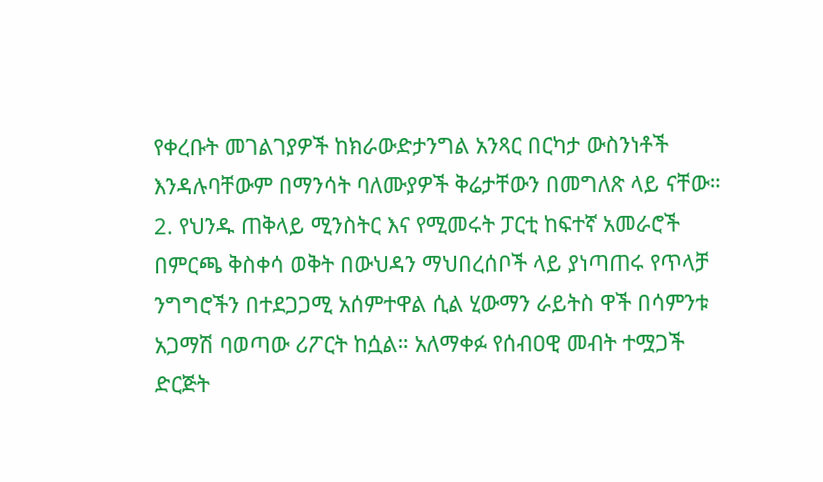የቀረቡት መገልገያዎች ከክራውድታንግል አንጻር በርካታ ውስንነቶች እንዳሉባቸውም በማንሳት ባለሙያዎች ቅሬታቸውን በመግለጽ ላይ ናቸው።
2. የህንዱ ጠቅላይ ሚንስትር እና የሚመሩት ፓርቲ ከፍተኛ አመራሮች በምርጫ ቅስቀሳ ወቅት በውህዳን ማህበረሰቦች ላይ ያነጣጠሩ የጥላቻ ንግግሮችን በተደጋጋሚ አሰምተዋል ሲል ሂውማን ራይትስ ዋች በሳምንቱ አጋማሽ ባወጣው ሪፖርት ከሷል። አለማቀፉ የሰብዐዊ መብት ተሟጋች ድርጅት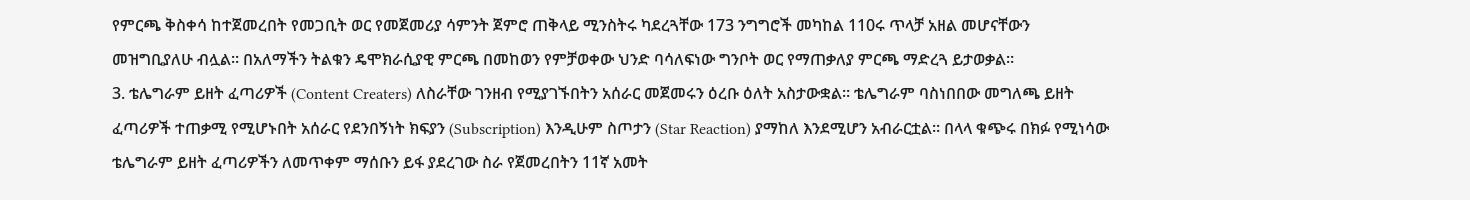የምርጫ ቅስቀሳ ከተጀመረበት የመጋቢት ወር የመጀመሪያ ሳምንት ጀምሮ ጠቅላይ ሚንስትሩ ካደረጓቸው 173 ንግግሮች መካከል 110ሩ ጥላቻ አዘል መሆናቸውን መዝግቢያለሁ ብሏል። በአለማችን ትልቁን ዴሞክራሲያዊ ምርጫ በመከወን የምቻወቀው ህንድ ባሳለፍነው ግንቦት ወር የማጠቃለያ ምርጫ ማድረጓ ይታወቃል።
3. ቴሌግራም ይዘት ፈጣሪዎች (Content Creaters) ለስራቸው ገንዘብ የሚያገኙበትን አሰራር መጀመሩን ዕረቡ ዕለት አስታውቋል። ቴሌግራም ባስነበበው መግለጫ ይዘት ፈጣሪዎች ተጠቃሚ የሚሆኑበት አሰራር የደንበኝነት ክፍያን (Subscription) እንዲሁም ስጦታን (Star Reaction) ያማከለ እንደሚሆን አብራርቷል። በላላ ቁጭሩ በክፉ የሚነሳው ቴሌግራም ይዘት ፈጣሪዎችን ለመጥቀም ማሰቡን ይፋ ያደረገው ስራ የጀመረበትን 11ኛ አመት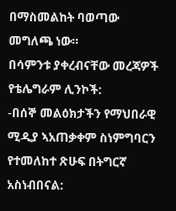በማስመልከት ባወጣው መግለጫ ነው።
በሳምንቱ ያቀረብናቸው መረጃዎች የቴሌግራም ሊንኮች:
-በሰኞ መልዕክታችን የማህበራዊ ሚዲያ ኣአጠቃቀም ስነምግባርን የተመለከተ ጽሁፍ በትግርኛ አስነብበናል: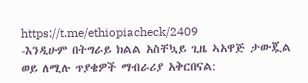https://t.me/ethiopiacheck/2409
-እንዲሁም በትግራይ ክልል አስቸኳይ ጊዜ ኣአዋጅ ታውጇል ወይ ለሚሉ ጥያቄዎች ማብራሪያ አቅርበናል: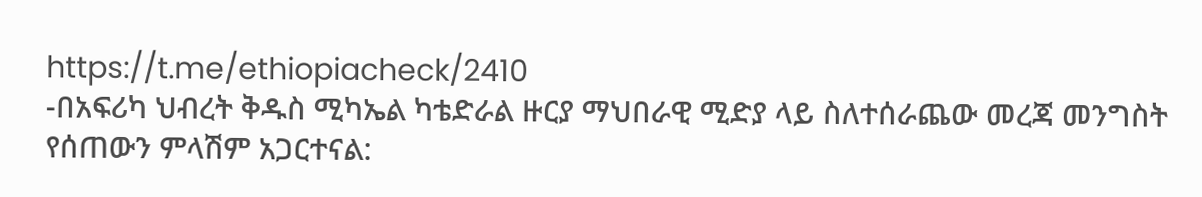https://t.me/ethiopiacheck/2410
-በአፍሪካ ህብረት ቅዱስ ሚካኤል ካቴድራል ዙርያ ማህበራዊ ሚድያ ላይ ስለተሰራጨው መረጃ መንግስት የሰጠውን ምላሽም አጋርተናል: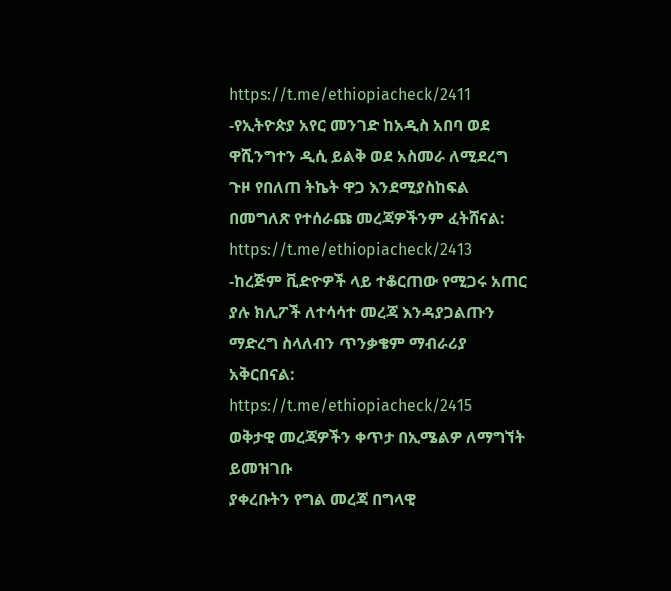https://t.me/ethiopiacheck/2411
-የኢትዮጵያ አየር መንገድ ከአዲስ አበባ ወደ ዋሺንግተን ዲሲ ይልቅ ወደ አስመራ ለሚደረግ ጉዞ የበለጠ ትኬት ዋጋ እንደሚያስከፍል በመግለጽ የተሰራጩ መረጃዎችንም ፈትሸናል: https://t.me/ethiopiacheck/2413
-ከረጅም ቪድዮዎች ላይ ተቆርጠው የሚጋሩ አጠር ያሉ ክሊፖች ለተሳሳተ መረጃ እንዳያጋልጡን ማድረግ ስላለብን ጥንቃቄም ማብራሪያ አቅርበናል: https://t.me/ethiopiacheck/2415
ወቅታዊ መረጃዎችን ቀጥታ በኢሜልዎ ለማግኘት ይመዝገቡ
ያቀረቡትን የግል መረጃ በግላዊ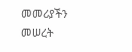መመሪያችን መሠረት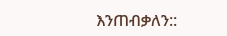እንጠብቃለን::